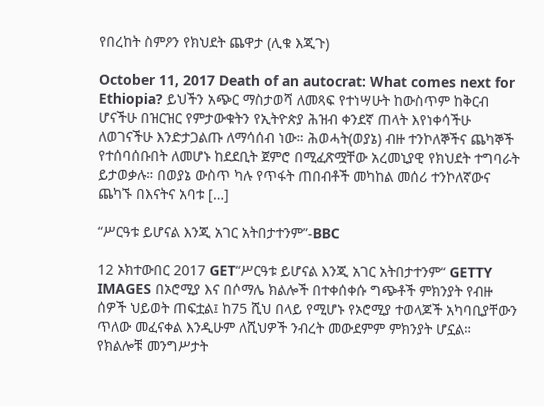የበረከት ስምዖን የክህደት ጨዋታ (ሊቁ እጂጉ)

October 11, 2017 Death of an autocrat: What comes next for Ethiopia? ይህችን አጭር ማስታወሻ ለመጻፍ የተነሣሁት ከውስጥም ከቅርብ ሆናችሁ በዝርዝር የምታውቁትን የኢትዮጵያ ሕዝብ ቀንደኛ ጠላት እየነቀሳችሁ ለወገናችሁ እንድታጋልጡ ለማሳሰብ ነው። ሕወሓት(ወያኔ) ብዙ ተንኮለኞችና ጨካኞች የተሰባሰቡበት ለመሆኑ ከደደቢት ጀምሮ በሚፈጽሟቸው አረመኒያዊ የክህደት ተግባራት ይታወቃሉ። በወያኔ ውስጥ ካሉ የጥፋት ጠበብቶች መካከል መሰሪ ተንኮለኛውና ጨካኙ በእናትና አባቱ […]

“ሥርዓቱ ይሆናል እንጂ አገር አትበታተንም”-BBC

12 ኦክተውበር 2017 GET“ሥርዓቱ ይሆናል እንጂ አገር አትበታተንም“ GETTY IMAGES በኦሮሚያ እና በሶማሌ ክልሎች በተቀሰቀሱ ግጭቶች ምክንያት የብዙ ሰዎች ህይወት ጠፍቷል፤ ከ75 ሺህ በላይ የሚሆኑ የኦሮሚያ ተወላጆች አካባቢያቸውን ጥለው መፈናቀል እንዲሁም ለሺህዎች ንብረት መውደምም ምክንያት ሆኗል። የክልሎቹ መንግሥታት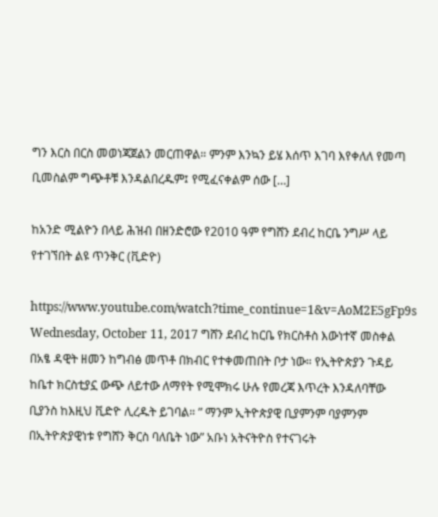ግን እርስ በርስ መወነጃጀልን መርጠዋል። ምንም እንኳን ይሄ እሰጥ እገባ እየቀለለ የመጣ ቢመስልም ግጭቶቹ እንዳልበረዱም፤ የሚፈናቀልም ሰው […]

ከአንድ ሚልዮን በላይ ሕዝብ በዘንድሮው የ2010 ዓም የግሸን ደብረ ከርቤ ንግሥ ላይ የተገኘበት ልዩ ጥንቅር (ቪድዮ)

https://www.youtube.com/watch?time_continue=1&v=AoM2E5gFp9s Wednesday, October 11, 2017 ግሸን ደብረ ከርቤ የክርስቶስ እውነተኛ መስቀል በአፄ ዳዊት ዘመን ከግብፅ መጥቶ በክብር የተቀመጠበት ቦታ ነው። የኢትዮጵያን ጉዳይ ከቤተ ክርስቲያኗ ውጭ ለይተው ለማየት የሚሞክሩ ሁሉ የመረጃ እጥረት እንዳለባቸው ቢያንስ ከእዚህ ቪድዮ ሊረዱት ይገባል። ” ማንም ኢትዮጵያዊ ቢያምንም ባያምንም በኢትዮጵያዊነቱ የግሸን ቅርስ ባለቤት ነው” አቡነ አትናትዮስ የተናገሩት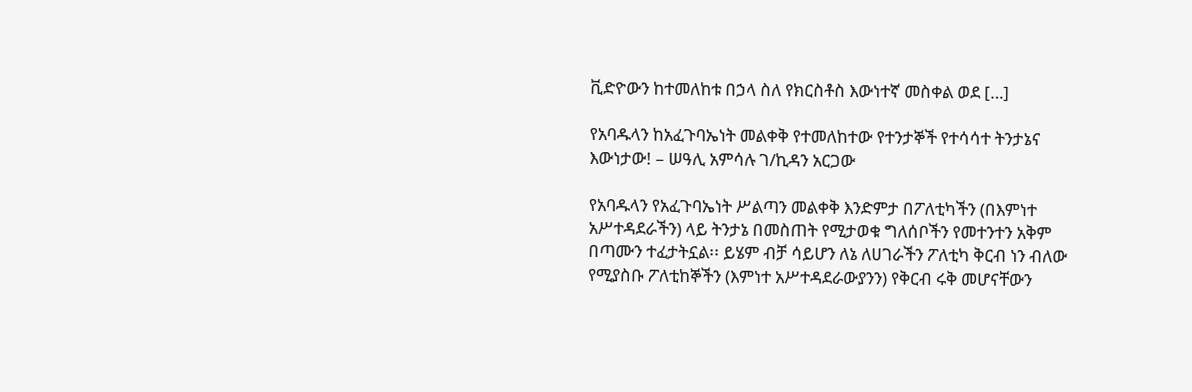ቪድዮውን ከተመለከቱ በኃላ ስለ የክርስቶስ እውነተኛ መስቀል ወደ […]

የአባዱላን ከአፈጉባኤነት መልቀቅ የተመለከተው የተንታኞች የተሳሳተ ትንታኔና እውነታው! – ሠዓሊ አምሳሉ ገ/ኪዳን አርጋው

የአባዱላን የአፈጉባኤነት ሥልጣን መልቀቅ እንድምታ በፖለቲካችን (በእምነተ አሥተዳደራችን) ላይ ትንታኔ በመስጠት የሚታወቁ ግለሰቦችን የመተንተን አቅም በጣሙን ተፈታትኗል፡፡ ይሄም ብቻ ሳይሆን ለኔ ለሀገራችን ፖለቲካ ቅርብ ነን ብለው የሚያስቡ ፖለቲከኞችን (እምነተ አሥተዳደራውያንን) የቅርብ ሩቅ መሆናቸውን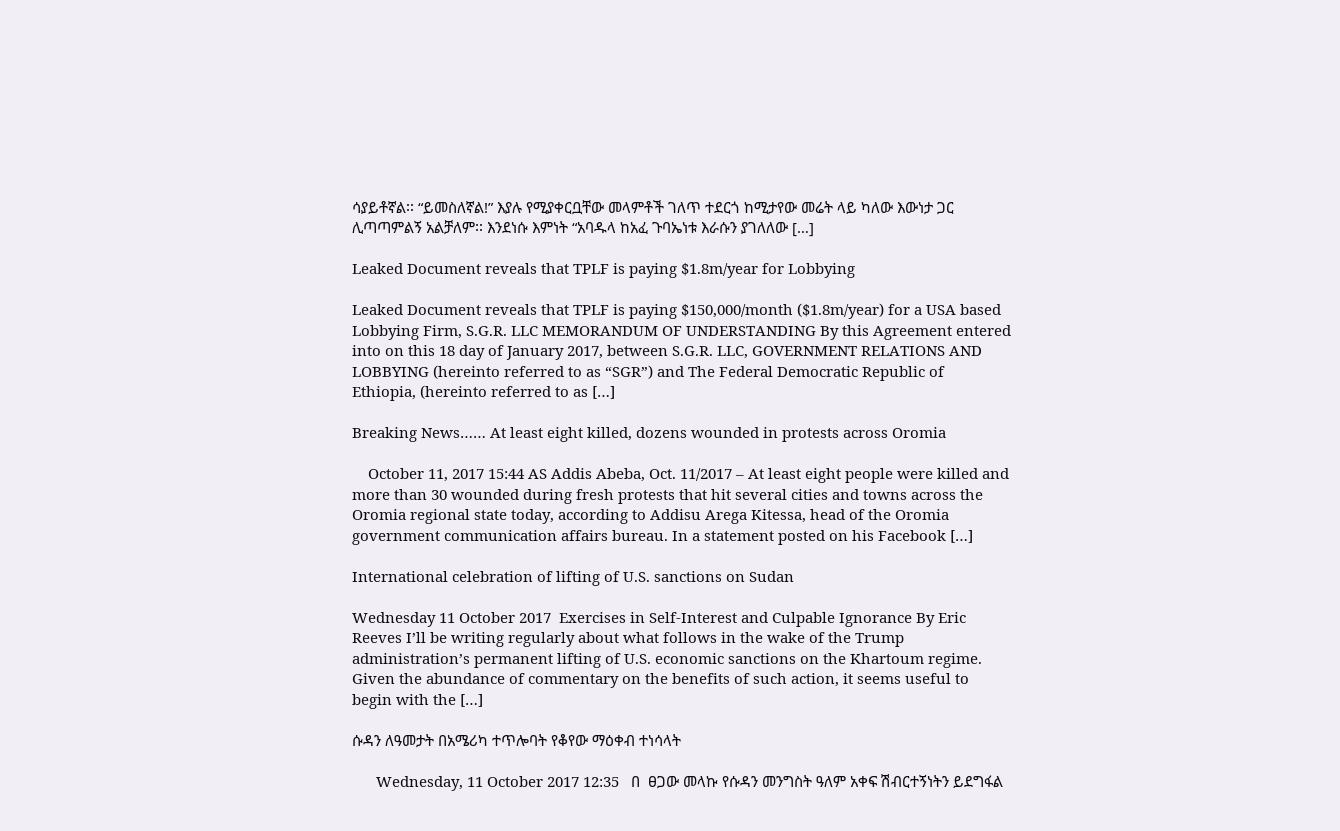ሳያይቶኛል፡፡ “ይመስለኛል!” እያሉ የሚያቀርቧቸው መላምቶች ገለጥ ተደርጎ ከሚታየው መሬት ላይ ካለው እውነታ ጋር ሊጣጣምልኝ አልቻለም፡፡ እንደነሱ እምነት “አባዱላ ከአፈ ጉባኤነቱ እራሱን ያገለለው […]

Leaked Document reveals that TPLF is paying $1.8m/year for Lobbying

Leaked Document reveals that TPLF is paying $150,000/month ($1.8m/year) for a USA based Lobbying Firm, S.G.R. LLC MEMORANDUM OF UNDERSTANDING By this Agreement entered into on this 18 day of January 2017, between S.G.R. LLC, GOVERNMENT RELATIONS AND LOBBYING (hereinto referred to as “SGR”) and The Federal Democratic Republic of Ethiopia, (hereinto referred to as […]

Breaking News…… At least eight killed, dozens wounded in protests across Oromia

    October 11, 2017 15:44 AS Addis Abeba, Oct. 11/2017 – At least eight people were killed and more than 30 wounded during fresh protests that hit several cities and towns across the Oromia regional state today, according to Addisu Arega Kitessa, head of the Oromia government communication affairs bureau. In a statement posted on his Facebook […]

International celebration of lifting of U.S. sanctions on Sudan

Wednesday 11 October 2017  Exercises in Self-Interest and Culpable Ignorance By Eric Reeves I’ll be writing regularly about what follows in the wake of the Trump administration’s permanent lifting of U.S. economic sanctions on the Khartoum regime. Given the abundance of commentary on the benefits of such action, it seems useful to begin with the […]

ሱዳን ለዓመታት በአሜሪካ ተጥሎባት የቆየው ማዕቀብ ተነሳላት

      Wednesday, 11 October 2017 12:35   በ  ፀጋው መላኩ የሱዳን መንግስት ዓለም አቀፍ ሽብርተኝነትን ይደግፋል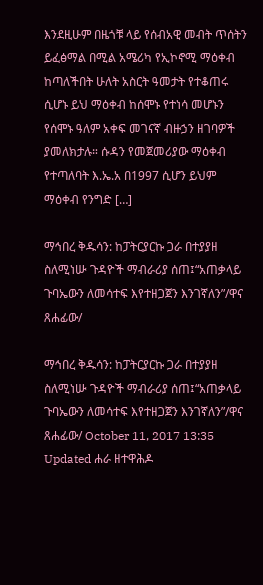እንደዚሁም በዜጎቹ ላይ የሰብአዊ መብት ጥሰትን ይፈፅማል በሚል አሜሪካ የኢኮኖሚ ማዕቀብ ከጣለችበት ሁለት አስርት ዓመታት የተቆጠሩ ሲሆኑ ይህ ማዕቀብ ከሰሞኑ የተነሳ መሆኑን የሰሞኑ ዓለም አቀፍ መገናኛ ብዙኃን ዘገባዎች ያመለክታሉ። ሱዳን የመጀመሪያው ማዕቀብ የተጣለባት እ.ኤ.አ በ1997 ሲሆን ይህም ማዕቀብ የንግድ […]

ማኅበረ ቅዱሳን: ከፓትርያርኩ ጋራ በተያያዘ ስለሚነሡ ጉዳዮች ማብራሪያ ሰጠ፤“አጠቃላይ ጉባኤውን ለመሳተፍ እየተዘጋጀን እንገኛለን”/ዋና ጸሐፊው/

ማኅበረ ቅዱሳን: ከፓትርያርኩ ጋራ በተያያዘ ስለሚነሡ ጉዳዮች ማብራሪያ ሰጠ፤“አጠቃላይ ጉባኤውን ለመሳተፍ እየተዘጋጀን እንገኛለን”/ዋና ጸሐፊው/ October 11, 2017 13:35 Updated ሐራ ዘተዋሕዶ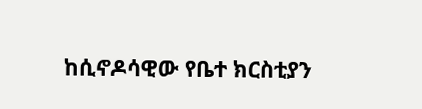ከሲኖዶሳዊው የቤተ ክርስቲያን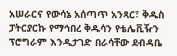አሠራርና የውሳኔ አሰጣጥ አንጻር፣ ቅዱስ ፓትርያርኩ የማኅበረ ቅዱሳን የቴሌቪዥን ፕሮግራም እንዲታገድ በራሳቸው ደብዳቤ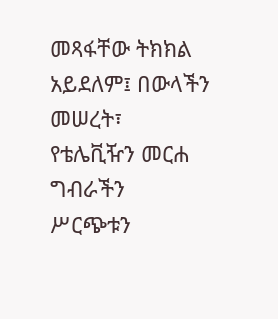መጻፋቸው ትክክል አይደለም፤ በውላችን መሠረት፣ የቴሌቪዥን መርሐ ግብራችን ሥርጭቱን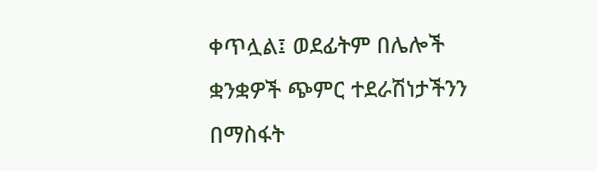ቀጥሏል፤ ወደፊትም በሌሎች ቋንቋዎች ጭምር ተደራሽነታችንን በማስፋት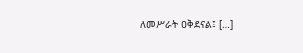ለመሥራት ዐቅደናል፤ […]